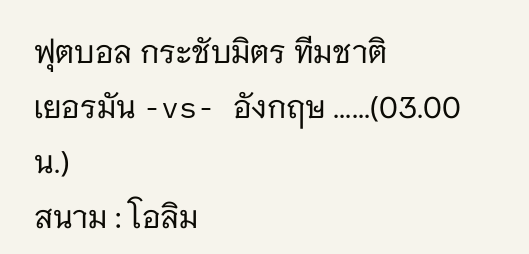ฟุตบอล กระชับมิตร ทีมชาติ
เยอรมัน -vs- อังกฤษ ......(03.00 น.)
สนาม : โอลิม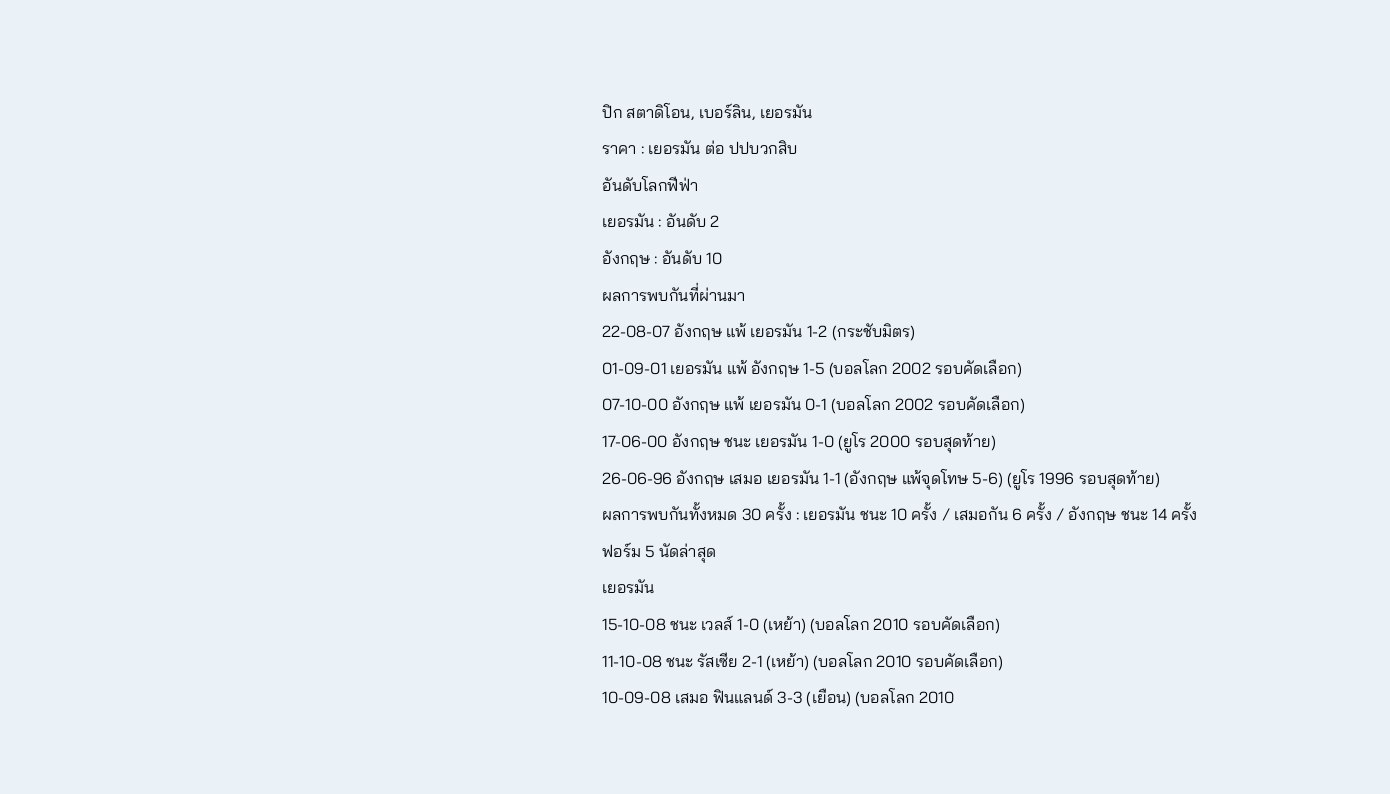ปิก สตาดิโอน, เบอร์ลิน, เยอรมัน
ราคา : เยอรมัน ต่อ ปปบวกสิบ
อันดับโลกฟีฟ่า
เยอรมัน : อันดับ 2
อังกฤษ : อันดับ 10
ผลการพบกันที่ผ่านมา
22-08-07 อังกฤษ แพ้ เยอรมัน 1-2 (กระชับมิตร)
01-09-01 เยอรมัน แพ้ อังกฤษ 1-5 (บอลโลก 2002 รอบคัดเลือก)
07-10-00 อังกฤษ แพ้ เยอรมัน 0-1 (บอลโลก 2002 รอบคัดเลือก)
17-06-00 อังกฤษ ชนะ เยอรมัน 1-0 (ยูโร 2000 รอบสุดท้าย)
26-06-96 อังกฤษ เสมอ เยอรมัน 1-1 (อังกฤษ แพ้จุดโทษ 5-6) (ยูโร 1996 รอบสุดท้าย)
ผลการพบกันทั้งหมด 30 ครั้ง : เยอรมัน ชนะ 10 ครั้ง / เสมอกัน 6 ครั้ง / อังกฤษ ชนะ 14 ครั้ง
ฟอร์ม 5 นัดล่าสุด
เยอรมัน
15-10-08 ชนะ เวลส์ 1-0 (เหย้า) (บอลโลก 2010 รอบคัดเลือก)
11-10-08 ชนะ รัสเซีย 2-1 (เหย้า) (บอลโลก 2010 รอบคัดเลือก)
10-09-08 เสมอ ฟินแลนด์ 3-3 (เยือน) (บอลโลก 2010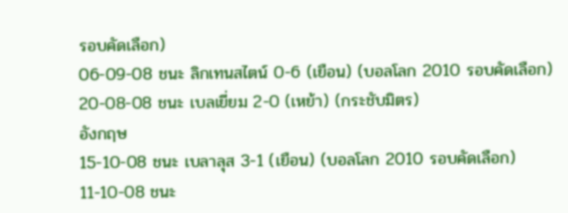รอบคัดเลือก)
06-09-08 ชนะ ลิกเทนสไตน์ 0-6 (เยือน) (บอลโลก 2010 รอบคัดเลือก)
20-08-08 ชนะ เบลเยี่ยม 2-0 (เหย้า) (กระชับมิตร)
อังกฤษ
15-10-08 ชนะ เบลาลุส 3-1 (เยือน) (บอลโลก 2010 รอบคัดเลือก)
11-10-08 ชนะ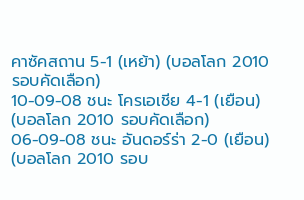คาซัคสถาน 5-1 (เหย้า) (บอลโลก 2010 รอบคัดเลือก)
10-09-08 ชนะ โครเอเชีย 4-1 (เยือน) (บอลโลก 2010 รอบคัดเลือก)
06-09-08 ชนะ อันดอร์ร่า 2-0 (เยือน) (บอลโลก 2010 รอบ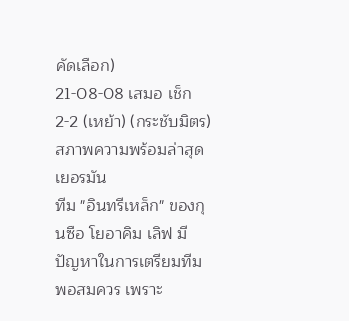คัดเลือก)
21-08-08 เสมอ เช็ก 2-2 (เหย้า) (กระชับมิตร)
สภาพความพร้อมล่าสุด
เยอรมัน
ทีม "อินทรีเหล็ก" ของกุนซือ โยอาคิม เลิฟ มีปัญหาในการเตรียมทีมพอสมควร เพราะ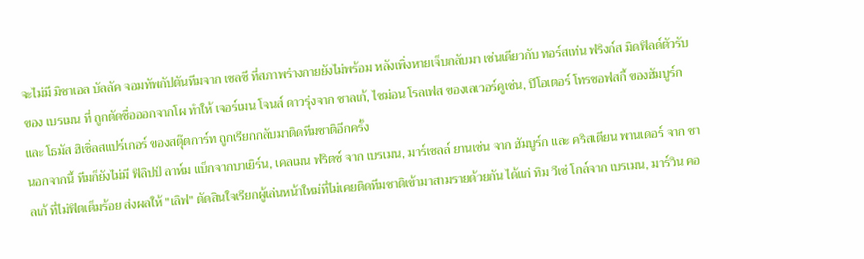จะไม่มี มิชาเอล บัลลัค จอมทัพกัปตันทีมจาก เชลซี ที่สภาพร่างกายยังไม่พร้อม หลังเพิ่งหายเจ็บกลับมา เช่นเดียวกับ ทอร์สเท่น ฟริงก์ส มิดฟิลด์ตัวรับของ เบรเมน ที่ ถูกตัดชื่อออกจากโผ ทำให้ เจอร์เมน โจนส์ ดาวรุ่งจาก ชาลเก้, ไซม่อน โรลเฟส ของเลเวอร์คูเซ่น, ปิโอเตอร์ โทรชอฟสกี้ ของฮัมบูร์ก และ โธมัส ฮิเซิ่ลสแปร์เกอร์ ของสตุ๊ตการ์ท ถูกเรียกกลับมาติดทีมชาติอีกครั้ง
นอกจากนี้ ทีมก็ยังไม่มี ฟิลิปป์ ลาห์ม แบ็กจากบาเยิร์น, เคลเมน ฟริตซ์ จาก เบรเมน, มาร์เซลล์ ยานเซ่น จาก ฮัมบูร์ก และ คริสเตียน พานเดอร์ จาก ชาลเก้ ที่ไม่ฟิตเต็มร้อย ส่งผลให้ "เลิฟ" ตัดสินใจเรียกผู้เล่นหน้าใหม่ที่ไม่เคยติดทีมชาติเข้ามาสามรายด้วยกัน ได้แก่ ทิม วีเซ่ โกล์จาก เบรเมน, มาร์วิน คอ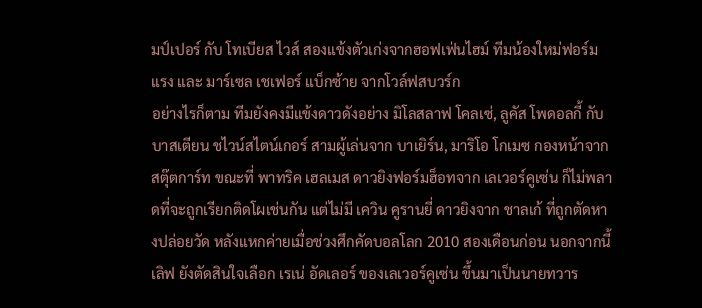มป์เปอร์ กับ โทเบียส ไวส์ สองแข้งตัวเก่งจากฮอฟเฟ่นไฮม์ ทีมน้องใหม่ฟอร์มแรง และ มาร์เซล เชเฟอร์ แบ็กซ้าย จากโวล์ฟสบวร์ก
อย่างไรก็ตาม ทีมยังคงมีแข้งดาวดังอย่าง มิโลสลาฟ โคลเซ่, ลูคัส โพดอลกี้ กับ บาสเตียน ชไวน์สไตน์เกอร์ สามผู้เล่นจาก บาเยิร์น, มาริโอ โกเมซ กองหน้าจาก สตุ๊ตการ์ท ขณะที่ พาทริค เฮลเมส ดาวยิงฟอร์มฮ็อทจาก เลเวอร์คูเซ่น ก็ไม่พลาดที่จะถูกเรียกติดโผเช่นกัน แต่ไม่มี เควิน คูรานยี่ ดาวยิงจาก ชาลเก้ ที่ถูกตัดหางปล่อยวัด หลังแหกค่ายเมื่อช่วงศึกคัดบอลโลก 2010 สองเดือนก่อน นอกจากนี้ เลิฟ ยังตัดสินใจเลือก เรเน่ อัดเลอร์ ของเลเวอร์คูเซ่น ขึ้นมาเป็นนายทวาร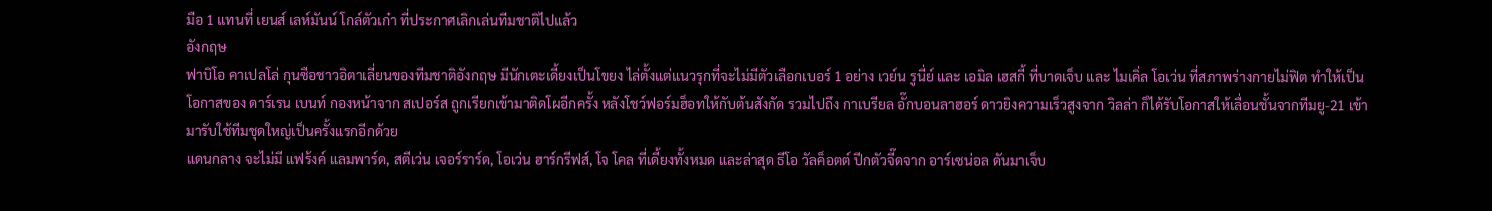มือ 1 แทนที่ เยนส์ เลห์มันน์ โกล์ตัวเก๋า ที่ประกาศเลิกเล่นทีมชาติไปแล้ว
อังกฤษ
ฟาบิโอ คาเปลโล่ กุนซือชาวอิตาเลี่ยนของทีมชาติอังกฤษ มีนักเตะเดี้ยงเป็นโขยง ไล่ตั้งแต่แนวรุกที่จะไม่มีตัวเลือกเบอร์ 1 อย่าง เวย์น รูนี่ย์ และ เอมิล เฮสกี้ ที่บาดเจ็บ และ ไมเคิ่ล โอเว่น ที่สภาพร่างกายไม่ฟิต ทำให้เป็นโอกาสของ ดาร์เรน เบนท์ กองหน้าจาก สเปอร์ส ถูกเรียกเข้ามาติดโผอีกครั้ง หลังโชว์ฟอร์มฮ็อทให้กับต้นสังกัด รวมไปถึง กาเบรียล อั๊กบอนลาฮอร์ ดาวยิงความเร็วสูงจาก วิลล่า ก็ได้รับโอกาสให้เลื่อนชั้นจากทีมยู-21 เข้ามารับใช้ทีมชุดใหญ่เป็นครั้งแรกอีกด้วย
แดนกลาง จะไม่มี แฟร้งค์ แลมพาร์ด, สตีเว่น เจอร์ราร์ด, โอเว่น ฮาร์กรีฟส์, โจ โคล ที่เดี้ยงทั้งหมด และล่าสุด ธีโอ วัลค็อตต์ ปีกตัวจี๊ดจาก อาร์เซน่อล ดันมาเจ็บ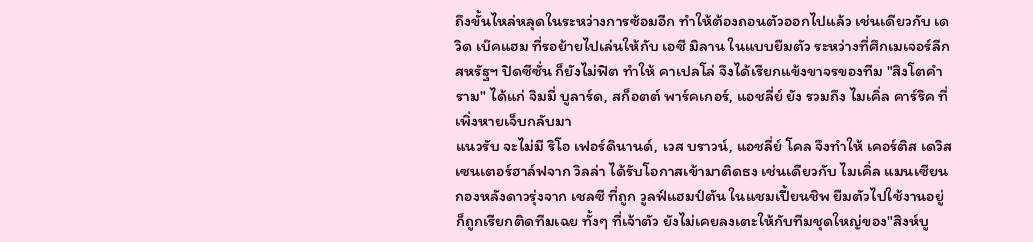ถึงขั้นไหล่หลุดในระหว่างการซ้อมอีก ทำให้ต้องถอนตัวออกไปแล้ว เช่นเดียวกับ เดวิด เบ๊คแฮม ที่รอย้ายไปเล่นให้กับ เอซี มิลาน ในแบบยืมตัว ระหว่างที่ศึกเมเจอร์ลีกสหรัฐฯ ปิดซีซั่น ก็ยังไม่ฟิต ทำให้ คาเปลโล่ จึงได้เรียกแข้งขาจรของทีม "สิงโตคำราม" ได้แก่ จิมมี่ บูลาร์ด, สก็อตต์ พาร์คเกอร์, แอชลี่ย์ ยัง รวมถึง ไมเคิ่ล คาร์ริค ที่เพิ่งหายเจ็บกลับมา
แนวรับ จะไม่มี ริโอ เฟอร์ดินานด์, เวส บราวน์, แอชลี่ย์ โคล จึงทำให้ เคอร์ติส เดวิส เซนเตอร์ฮาล์ฟจาก วิลล่า ได้รับโอกาสเข้ามาติดธง เช่นเดียวกับ ไมเคิ่ล แมนเซียน กองหลังดาวรุ่งจาก เชลซี ที่ถูก วูลฟ์แฮมป์ตัน ในแชมเปี้ยนชิพ ยืมตัวไปใช้งานอยู่ ก็ถูกเรียกติดทีมเฉย ทั้งๆ ที่เจ้าตัว ยังไม่เคยลงเตะให้กับทีมชุดใหญ่ของ"สิงห์บู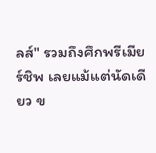ลส์" รวมถึงศึกพรีเมียร์ชิพ เลยแม้แต่นัดเดียว ข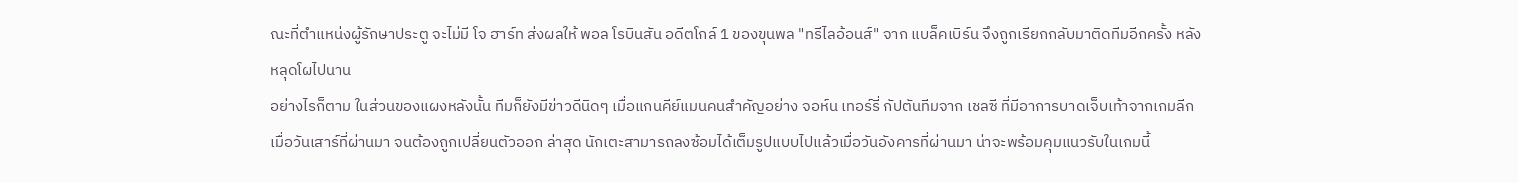ณะที่ตำแหน่งผู้รักษาประตู จะไม่มี โจ ฮาร์ท ส่งผลให้ พอล โรบินสัน อดีตโกล์ 1 ของขุนพล "ทรีไลอ้อนส์" จาก แบล็คเบิร์น จึงถูกเรียกกลับมาติดทีมอีกครั้ง หลังหลุดโผไปนาน
อย่างไรก็ตาม ในส่วนของแผงหลังนั้น ทีมก็ยังมีข่าวดีนิดๆ เมื่อแกนคีย์แมนคนสำคัญอย่าง จอห์น เทอร์รี่ กัปตันทีมจาก เชลซี ที่มีอาการบาดเจ็บเท้าจากเกมลีกเมื่อวันเสาร์ที่ผ่านมา จนต้องถูกเปลี่ยนตัวออก ล่าสุด นักเตะสามารถลงซ้อมได้เต็มรูปแบบไปแล้วเมื่อวันอังคารที่ผ่านมา น่าจะพร้อมคุมแนวรับในเกมนี้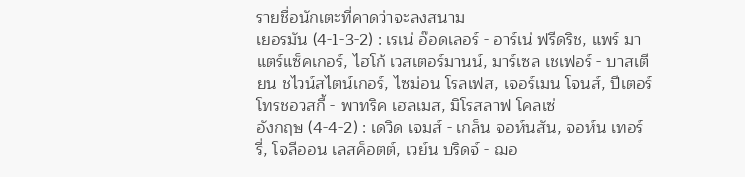รายชื่อนักเตะที่คาดว่าจะลงสนาม
เยอรมัน (4-1-3-2) : เรเน่ อ๊อดเลอร์ - อาร์เน่ ฟรีดริช, แพร์ มาแตร์แซ็คเกอร์, ไฮโก้ เวสเตอร์มานน์, มาร์เซล เชเฟอร์ - บาสเตียน ชไวน์สไตน์เกอร์, ไซม่อน โรลเฟส, เจอร์เมน โจนส์, ปีเตอร์ โทรชอวสกี้ - พาทริค เฮลเมส, มิโรสลาฟ โคลเซ่
อังกฤษ (4-4-2) : เดวิด เจมส์ - เกล็น จอห์นสัน, จอห์น เทอร์รี่, โจลีออน เลสค็อตต์, เวย์น บริดจ์ - ฌอ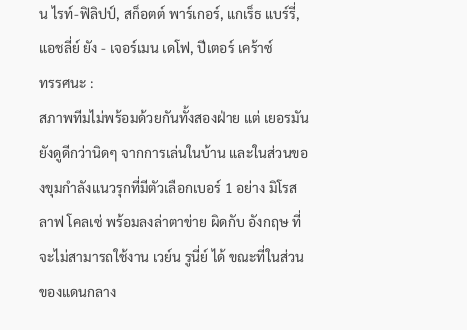น ไรท์-ฟิลิปป์, สก็อตต์ พาร์เกอร์, แกเร็ธ แบร์รี่, แอชลี่ย์ ยัง - เจอร์เมน เดโฟ, ปีเตอร์ เคร้าซ์
ทรรศนะ :
สภาพทีมไม่พร้อมด้วยกันทั้งสองฝ่าย แต่ เยอรมัน ยังดูดีกว่านิดๆ จากการเล่นในบ้าน และในส่วนของขุมกำลังแนวรุกที่มีตัวเลือกเบอร์ 1 อย่าง มิโรสลาฟ โคลเซ่ พร้อมลงล่าตาข่าย ผิดกับ อังกฤษ ที่จะไม่สามารถใช้งาน เวย์น รูนี่ย์ ได้ ขณะที่ในส่วนของแดนกลาง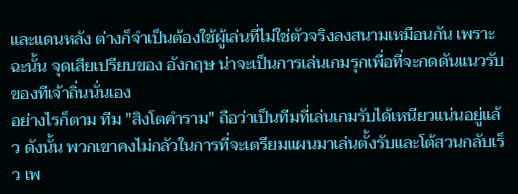และแดนหลัง ต่างก็จำเป็นต้องใช้ผู้เล่นที่ไม่ใช่ตัวจริงลงสนามเหมือนกัน เพราะฉะนั้น จุดเสียเปรียบของ อังกฤษ น่าจะเป็นการเล่นเกมรุกเพื่อที่จะกดดันแนวรับของทีเจ้าถิ่นนั่นเอง
อย่างไรก็ตาม ทีม "สิงโตคำราม" ถือว่าเป็นทีมที่เล่นเกมรับได้เหนียวแน่นอยู่แล้ว ดังนั้น พวกเขาคงไม่กลัวในการที่จะเตรียมแผนมาเล่นตั้งรับและโต้สวนกลับเร็ว เพ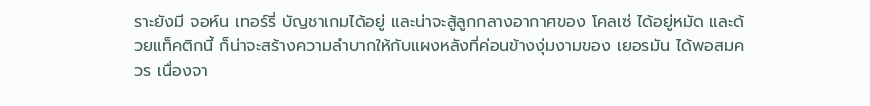ราะยังมี จอห์น เทอร์รี่ บัญชาเกมได้อยู่ และน่าจะสู้ลูกกลางอากาศของ โคลเซ่ ได้อยู่หมัด และด้วยแท็คติกนี้ ก็น่าจะสร้างความลำบากให้กับแผงหลังที่ค่อนข้างงุ่มงามของ เยอรมัน ได้พอสมควร เนื่องจา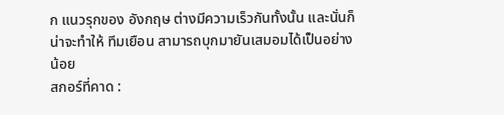ก แนวรุกของ อังกฤษ ต่างมีความเร็วกันทั้งนั้น และนั่นก็น่าจะทำให้ ทีมเยือน สามารถบุกมายันเสมอมได้เป็นอย่างน้อย
สกอร์ที่คาด :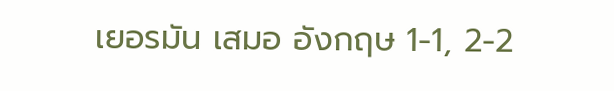เยอรมัน เสมอ อังกฤษ 1-1, 2-2